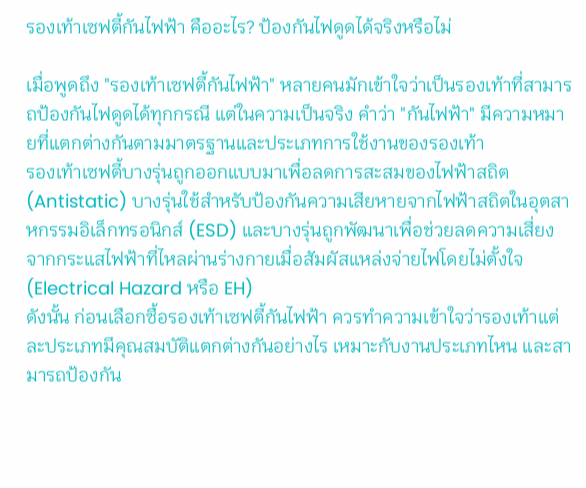รองเท้าเซฟตี้กันไฟฟ้า คืออะไร? ป้องกันไฟดูดได้จริงหรือไม่

เมื่อพูดถึง "รองเท้าเซฟตี้กันไฟฟ้า" หลายคนมักเข้าใจว่าเป็นรองเท้าที่สามารถป้องกันไฟดูดได้ทุกกรณี แต่ในความเป็นจริง คำว่า "กันไฟฟ้า" มีความหมายที่แตกต่างกันตามมาตรฐานและประเภทการใช้งานของรองเท้า
รองเท้าเซฟตี้บางรุ่นถูกออกแบบมาเพื่อลดการสะสมของไฟฟ้าสถิต (Antistatic) บางรุ่นใช้สำหรับป้องกันความเสียหายจากไฟฟ้าสถิตในอุตสาหกรรมอิเล็กทรอนิกส์ (ESD) และบางรุ่นถูกพัฒนาเพื่อช่วยลดความเสี่ยงจากกระแสไฟฟ้าที่ไหลผ่านร่างกายเมื่อสัมผัสแหล่งจ่ายไฟโดยไม่ตั้งใจ (Electrical Hazard หรือ EH)
ดังนั้น ก่อนเลือกซื้อรองเท้าเซฟตี้กันไฟฟ้า ควรทำความเข้าใจว่ารองเท้าแต่ละประเภทมีคุณสมบัติแตกต่างกันอย่างไร เหมาะกับงานประเภทไหน และสามารถป้องกัน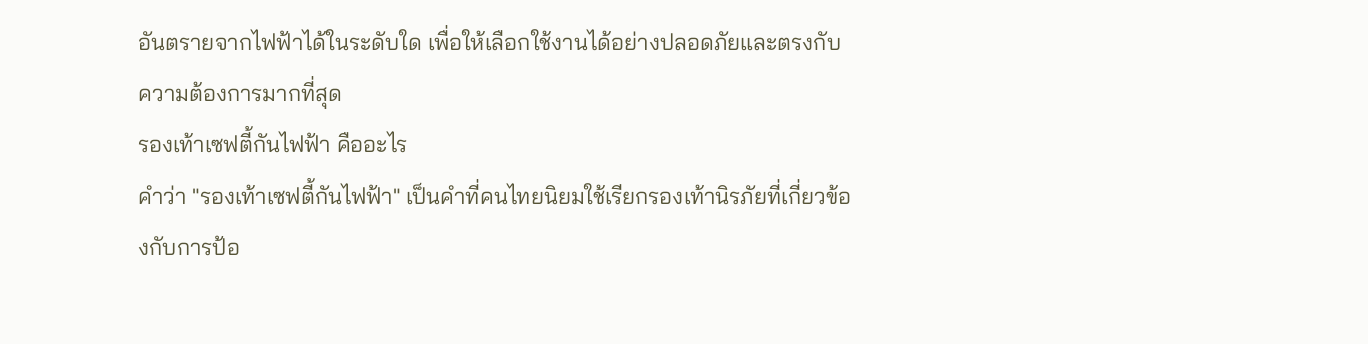อันตรายจากไฟฟ้าได้ในระดับใด เพื่อให้เลือกใช้งานได้อย่างปลอดภัยและตรงกับความต้องการมากที่สุด
รองเท้าเซฟตี้กันไฟฟ้า คืออะไร
คำว่า "รองเท้าเซฟตี้กันไฟฟ้า" เป็นคำที่คนไทยนิยมใช้เรียกรองเท้านิรภัยที่เกี่ยวข้องกับการป้อ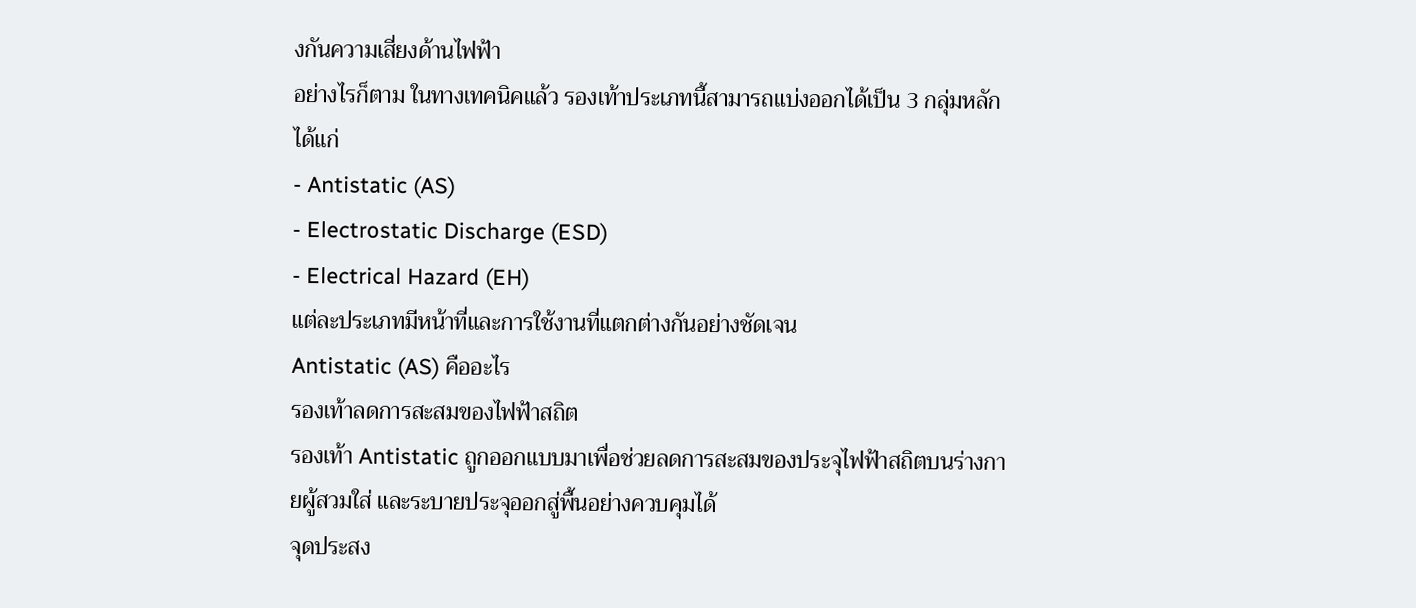งกันความเสี่ยงด้านไฟฟ้า
อย่างไรก็ตาม ในทางเทคนิคแล้ว รองเท้าประเภทนี้สามารถแบ่งออกได้เป็น 3 กลุ่มหลัก ได้แก่
- Antistatic (AS)
- Electrostatic Discharge (ESD)
- Electrical Hazard (EH)
แต่ละประเภทมีหน้าที่และการใช้งานที่แตกต่างกันอย่างชัดเจน
Antistatic (AS) คืออะไร
รองเท้าลดการสะสมของไฟฟ้าสถิต
รองเท้า Antistatic ถูกออกแบบมาเพื่อช่วยลดการสะสมของประจุไฟฟ้าสถิตบนร่างกายผู้สวมใส่ และระบายประจุออกสู่พื้นอย่างควบคุมได้
จุดประสง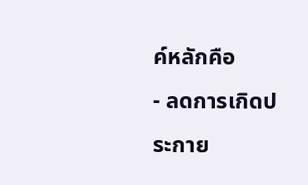ค์หลักคือ
- ลดการเกิดประกาย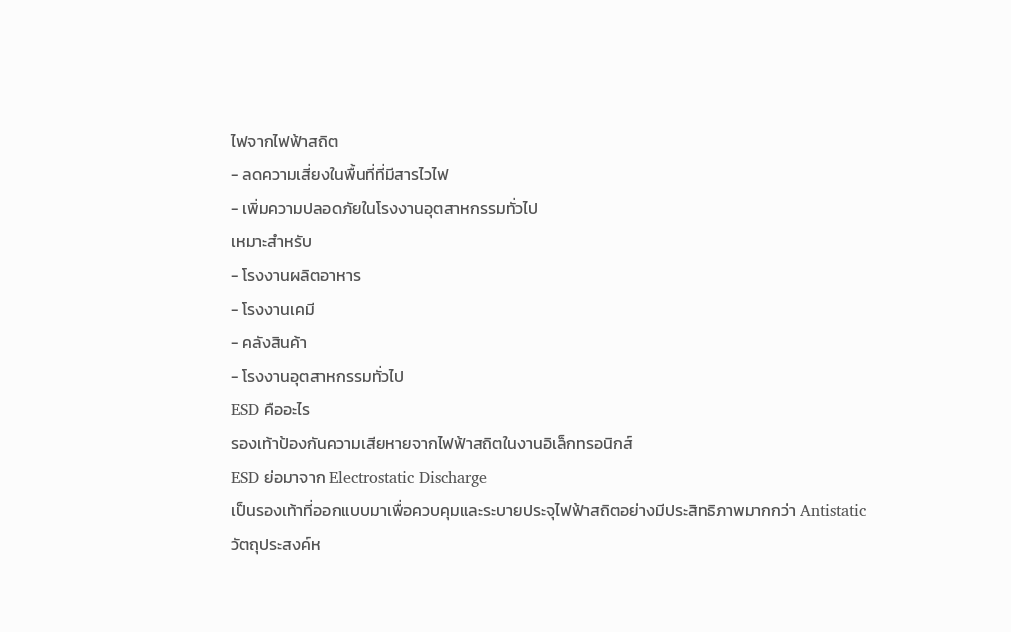ไฟจากไฟฟ้าสถิต
- ลดความเสี่ยงในพื้นที่ที่มีสารไวไฟ
- เพิ่มความปลอดภัยในโรงงานอุตสาหกรรมทั่วไป
เหมาะสำหรับ
- โรงงานผลิตอาหาร
- โรงงานเคมี
- คลังสินค้า
- โรงงานอุตสาหกรรมทั่วไป
ESD คืออะไร
รองเท้าป้องกันความเสียหายจากไฟฟ้าสถิตในงานอิเล็กทรอนิกส์
ESD ย่อมาจาก Electrostatic Discharge
เป็นรองเท้าที่ออกแบบมาเพื่อควบคุมและระบายประจุไฟฟ้าสถิตอย่างมีประสิทธิภาพมากกว่า Antistatic
วัตถุประสงค์ห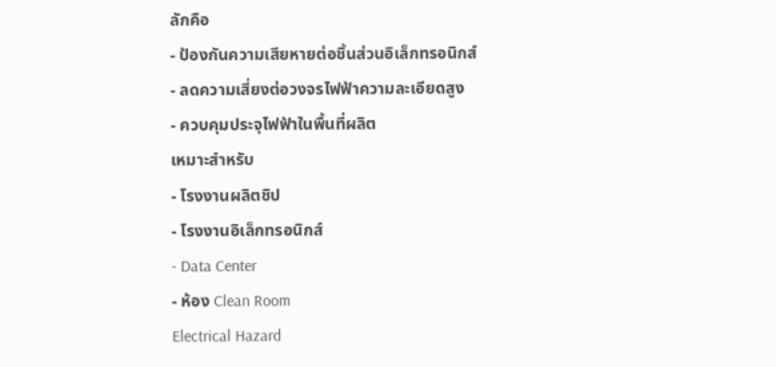ลักคือ
- ป้องกันความเสียหายต่อชิ้นส่วนอิเล็กทรอนิกส์
- ลดความเสี่ยงต่อวงจรไฟฟ้าความละเอียดสูง
- ควบคุมประจุไฟฟ้าในพื้นที่ผลิต
เหมาะสำหรับ
- โรงงานผลิตชิป
- โรงงานอิเล็กทรอนิกส์
- Data Center
- ห้อง Clean Room
Electrical Hazard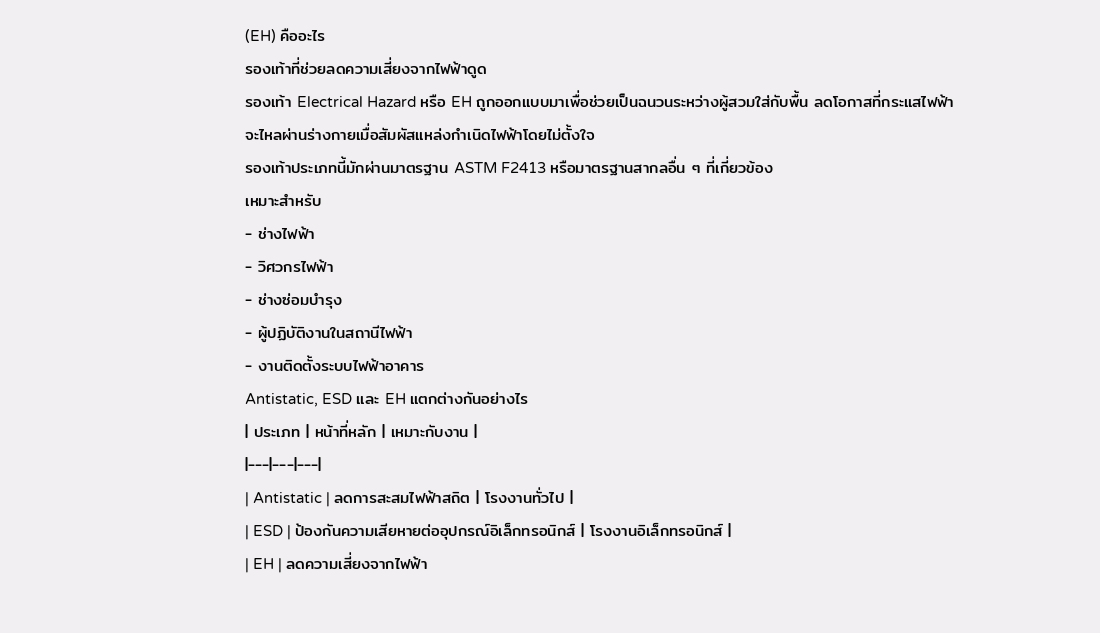(EH) คืออะไร
รองเท้าที่ช่วยลดความเสี่ยงจากไฟฟ้าดูด
รองเท้า Electrical Hazard หรือ EH ถูกออกแบบมาเพื่อช่วยเป็นฉนวนระหว่างผู้สวมใส่กับพื้น ลดโอกาสที่กระแสไฟฟ้าจะไหลผ่านร่างกายเมื่อสัมผัสแหล่งกำเนิดไฟฟ้าโดยไม่ตั้งใจ
รองเท้าประเภทนี้มักผ่านมาตรฐาน ASTM F2413 หรือมาตรฐานสากลอื่น ๆ ที่เกี่ยวข้อง
เหมาะสำหรับ
- ช่างไฟฟ้า
- วิศวกรไฟฟ้า
- ช่างซ่อมบำรุง
- ผู้ปฏิบัติงานในสถานีไฟฟ้า
- งานติดตั้งระบบไฟฟ้าอาคาร
Antistatic, ESD และ EH แตกต่างกันอย่างไร
| ประเภท | หน้าที่หลัก | เหมาะกับงาน |
|---|---|---|
| Antistatic | ลดการสะสมไฟฟ้าสถิต | โรงงานทั่วไป |
| ESD | ป้องกันความเสียหายต่ออุปกรณ์อิเล็กทรอนิกส์ | โรงงานอิเล็กทรอนิกส์ |
| EH | ลดความเสี่ยงจากไฟฟ้า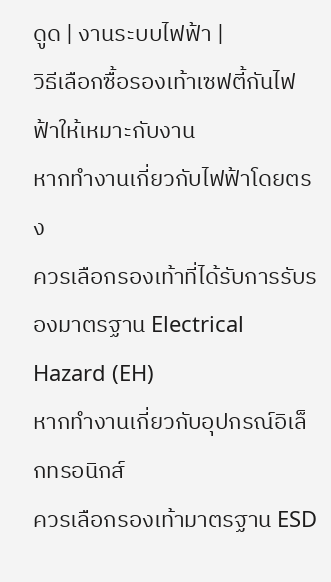ดูด | งานระบบไฟฟ้า |
วิธีเลือกซื้อรองเท้าเซฟตี้กันไฟฟ้าให้เหมาะกับงาน
หากทำงานเกี่ยวกับไฟฟ้าโดยตรง
ควรเลือกรองเท้าที่ได้รับการรับรองมาตรฐาน Electrical Hazard (EH)
หากทำงานเกี่ยวกับอุปกรณ์อิเล็กทรอนิกส์
ควรเลือกรองเท้ามาตรฐาน ESD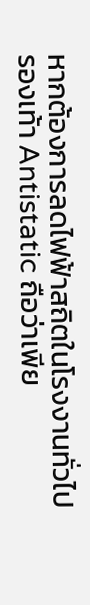หากต้องการลดไฟฟ้าสถิตในโรงงานทั่วไป
รองเท้า Antistatic ถือว่าเพีย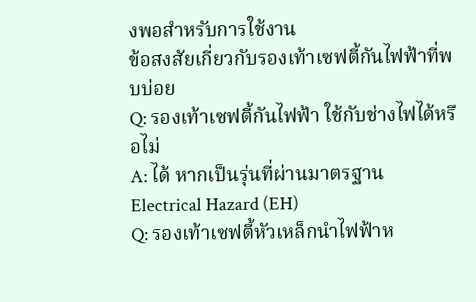งพอสำหรับการใช้งาน
ข้อสงสัยเกี่ยวกับรองเท้าเซฟตี้กันไฟฟ้าที่พบบ่อย
Q: รองเท้าเซฟตี้กันไฟฟ้า ใช้กับช่างไฟได้หรือไม่
A: ได้ หากเป็นรุ่นที่ผ่านมาตรฐาน Electrical Hazard (EH)
Q: รองเท้าเซฟตี้หัวเหล็กนำไฟฟ้าห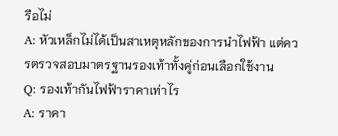รือไม่
A: หัวเหล็กไม่ได้เป็นสาเหตุหลักของการนำไฟฟ้า แต่ควรตรวจสอบมาตรฐานรองเท้าทั้งคู่ก่อนเลือกใช้งาน
Q: รองเท้ากันไฟฟ้าราคาเท่าไร
A: ราคา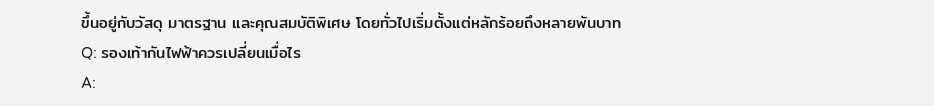ขึ้นอยู่กับวัสดุ มาตรฐาน และคุณสมบัติพิเศษ โดยทั่วไปเริ่มตั้งแต่หลักร้อยถึงหลายพันบาท
Q: รองเท้ากันไฟฟ้าควรเปลี่ยนเมื่อไร
A: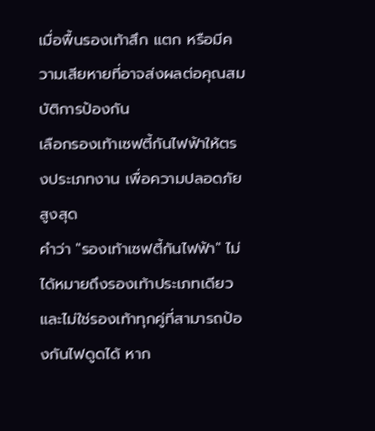เมื่อพื้นรองเท้าสึก แตก หรือมีความเสียหายที่อาจส่งผลต่อคุณสมบัติการป้องกัน
เลือกรองเท้าเซฟตี้กันไฟฟ้าให้ตรงประเภทงาน เพื่อความปลอดภัยสูงสุด
คำว่า "รองเท้าเซฟตี้กันไฟฟ้า" ไม่ได้หมายถึงรองเท้าประเภทเดียว และไม่ใช่รองเท้าทุกคู่ที่สามารถป้องกันไฟดูดได้ หาก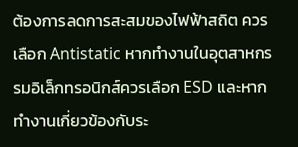ต้องการลดการสะสมของไฟฟ้าสถิต ควรเลือก Antistatic หากทำงานในอุตสาหกรรมอิเล็กทรอนิกส์ควรเลือก ESD และหากทำงานเกี่ยวข้องกับระ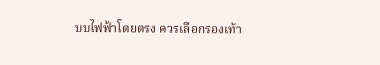บบไฟฟ้าโดยตรง ควรเลือกรองเท้า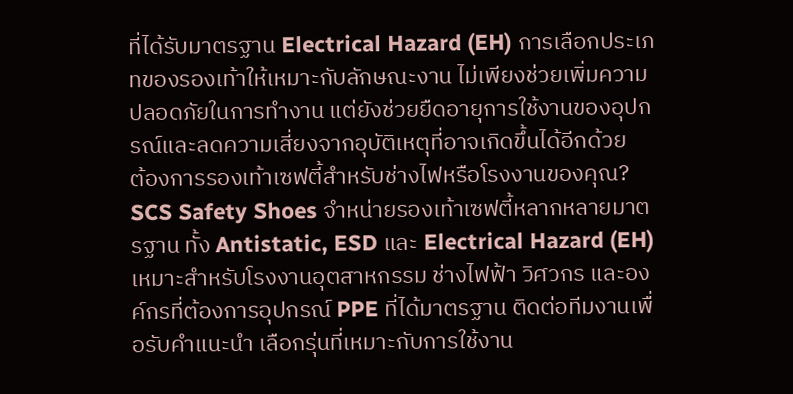ที่ได้รับมาตรฐาน Electrical Hazard (EH) การเลือกประเภทของรองเท้าให้เหมาะกับลักษณะงาน ไม่เพียงช่วยเพิ่มความปลอดภัยในการทำงาน แต่ยังช่วยยืดอายุการใช้งานของอุปกรณ์และลดความเสี่ยงจากอุบัติเหตุที่อาจเกิดขึ้นได้อีกด้วย
ต้องการรองเท้าเซฟตี้สำหรับช่างไฟหรือโรงงานของคุณ?
SCS Safety Shoes จำหน่ายรองเท้าเซฟตี้หลากหลายมาตรฐาน ทั้ง Antistatic, ESD และ Electrical Hazard (EH) เหมาะสำหรับโรงงานอุตสาหกรรม ช่างไฟฟ้า วิศวกร และองค์กรที่ต้องการอุปกรณ์ PPE ที่ได้มาตรฐาน ติดต่อทีมงานเพื่อรับคำแนะนำ เลือกรุ่นที่เหมาะกับการใช้งาน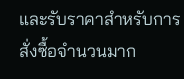และรับราคาสำหรับการสั่งซื้อจำนวนมาก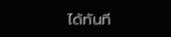ได้ทันที